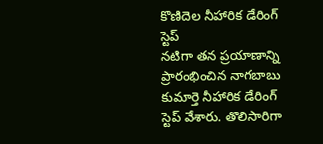కొణిదెల నీహారిక డేరింగ్ స్టెప్
నటిగా తన ప్రయాణాన్ని ప్రారంభించిన నాగబాబు కుమార్తె నీహారిక డేరింగ్ స్టెప్ వేశారు. తొలిసారిగా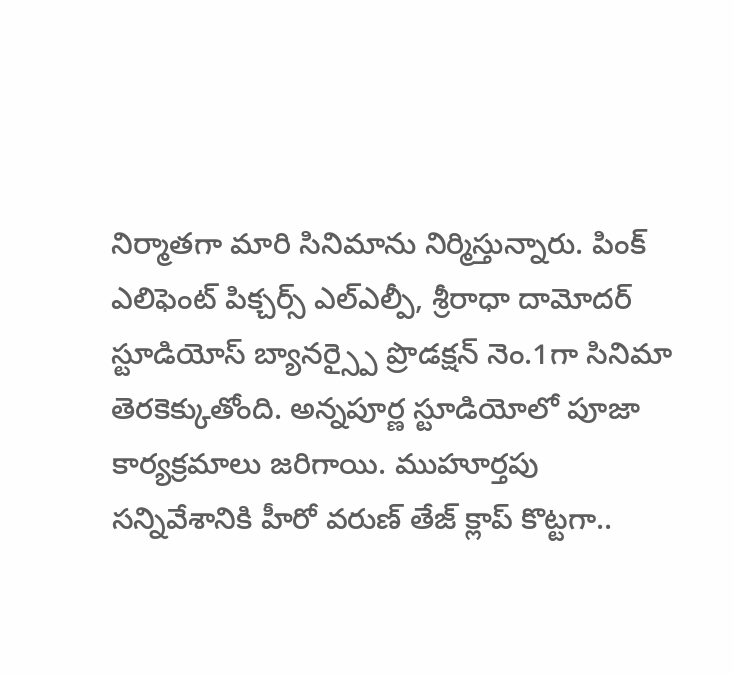నిర్మాతగా మారి సినిమాను నిర్మిస్తున్నారు. పింక్ ఎలిఫెంట్ పిక్చర్స్ ఎల్ఎల్పీ, శ్రీరాధా దామోదర్ స్టూడియోస్ బ్యానర్స్పై ప్రొడక్షన్ నెం.1గా సినిమా తెరకెక్కుతోంది. అన్నపూర్ణ స్టూడియోలో పూజా కార్యక్రమాలు జరిగాయి. ముహూర్తపు సన్నివేశానికి హీరో వరుణ్ తేజ్ క్లాప్ కొట్టగా..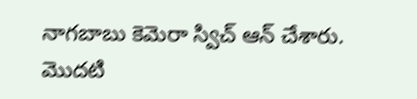నాగబాబు కెమెరా స్విచ్ ఆన్ చేశారు.
మొదటి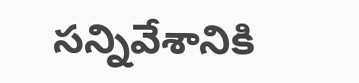సన్నివేశానికి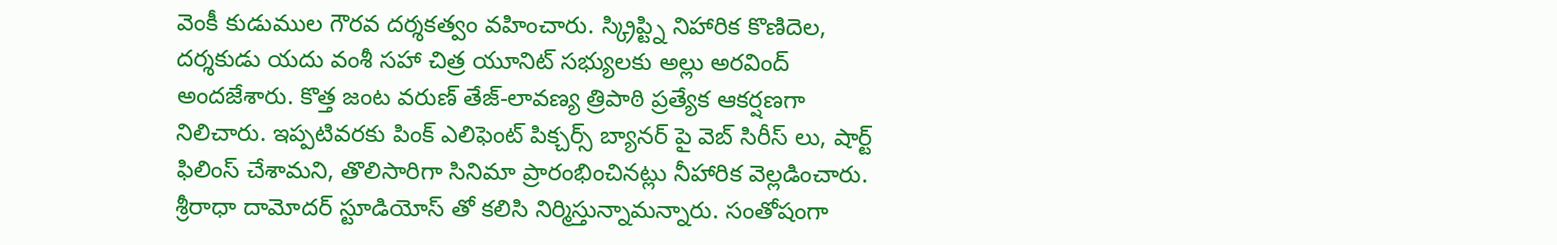వెంకీ కుడుముల గౌరవ దర్శకత్వం వహించారు. స్క్రిప్ట్ని నిహారిక కొణిదెల, దర్శకుడు యదు వంశీ సహా చిత్ర యూనిట్ సభ్యులకు అల్లు అరవింద్ అందజేశారు. కొత్త జంట వరుణ్ తేజ్-లావణ్య త్రిపాఠి ప్రత్యేక ఆకర్షణగా నిలిచారు. ఇప్పటివరకు పింక్ ఎలిఫెంట్ పిక్చర్స్ బ్యానర్ పై వెబ్ సిరీస్ లు, షార్ట్ ఫిలింస్ చేశామని, తొలిసారిగా సినిమా ప్రారంభించినట్లు నీహారిక వెల్లడించారు. శ్రీరాధా దామోదర్ స్టూడియోస్ తో కలిసి నిర్మిస్తున్నామన్నారు. సంతోషంగా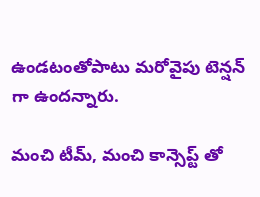ఉండటంతోపాటు మరోవైపు టెన్షన్ గా ఉందన్నారు.

మంచి టీమ్, మంచి కాన్సెప్ట్ తో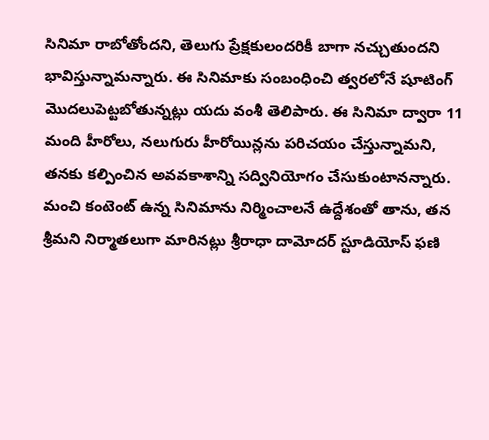సినిమా రాబోతోందని, తెలుగు ప్రేక్షకులందరికీ బాగా నచ్చుతుందని భావిస్తున్నామన్నారు. ఈ సినిమాకు సంబంధించి త్వరలోనే షూటింగ్ మొదలుపెట్టబోతున్నట్లు యదు వంశీ తెలిపారు. ఈ సినిమా ద్వారా 11 మంది హీరోలు, నలుగురు హీరోయిన్లను పరిచయం చేస్తున్నామని, తనకు కల్పించిన అవవకాశాన్ని సద్వినియోగం చేసుకుంటానన్నారు. మంచి కంటెంట్ ఉన్న సినిమాను నిర్మించాలనే ఉద్దేశంతో తాను, తన శ్రీమని నిర్మాతలుగా మారినట్లు శ్రీరాధా దామోదర్ స్టూడియోస్ ఫణి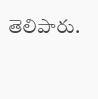తెలిపారు.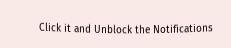Click it and Unblock the Notifications